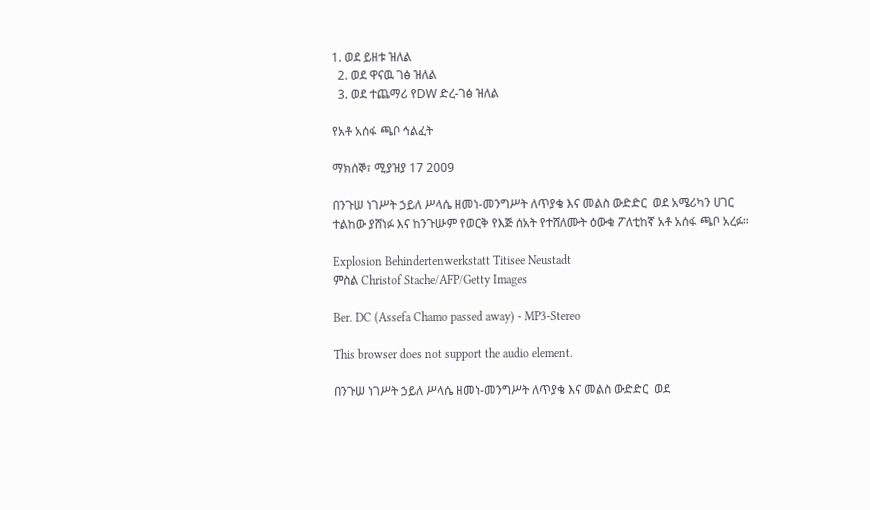1. ወደ ይዘቱ ዝለል
  2. ወደ ዋናዉ ገፅ ዝለል
  3. ወደ ተጨማሪ የDW ድረ-ገፅ ዝለል

የአቶ አሰፋ ጫቦ ኅልፈት

ማክሰኞ፣ ሚያዝያ 17 2009

በንጉሠ ነገሥት ኃይለ ሥላሴ ዘመነ-መንግሥት ለጥያቄ እና መልስ ውድድር  ወደ አሜሪካን ሀገር ተልከው ያሸነፉ እና ከንጉሡም የወርቅ የእጅ ሰአት የተሸለሙት ዕውቁ ፖለቲከኛ አቶ አሰፋ ጫቦ አረፉ።

Explosion Behindertenwerkstatt Titisee Neustadt
ምስል Christof Stache/AFP/Getty Images

Ber. DC (Assefa Chamo passed away) - MP3-Stereo

This browser does not support the audio element.

በንጉሠ ነገሥት ኃይለ ሥላሴ ዘመነ-መንግሥት ለጥያቄ እና መልስ ውድድር  ወደ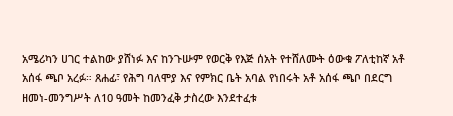አሜሪካን ሀገር ተልከው ያሸነፉ እና ከንጉሡም የወርቅ የእጅ ሰአት የተሸለሙት ዕውቁ ፖለቲከኛ አቶ አሰፋ ጫቦ አረፉ። ጸሐፊ፣ የሕግ ባለሞያ እና የምክር ቤት አባል የነበሩት አቶ አሰፋ ጫቦ በደርግ ዘመነ-መንግሥት ለ10 ዓመት ከመንፈቅ ታስረው እንደተፈቱ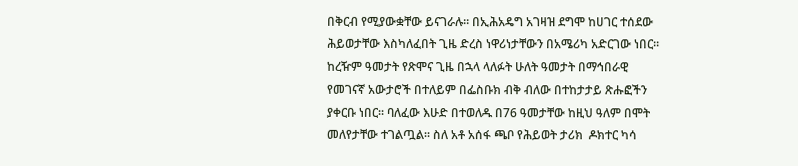በቅርብ የሚያውቋቸው ይናገራሉ። በኢሕአዴግ አገዛዝ ደግሞ ከሀገር ተሰደው ሕይወታቸው እስካለፈበት ጊዜ ድረስ ነዋሪነታቸውን በአሜሪካ አድርገው ነበር።  ከረዥም ዓመታት የጽሞና ጊዜ በኋላ ላለፉት ሁለት ዓመታት በማኅበራዊ የመገናኛ አውታሮች በተለይም በፌስቡክ ብቅ ብለው በተከታታይ ጽሑፎችን ያቀርቡ ነበር። ባለፈው እሁድ በተወለዱ በ76 ዓመታቸው ከዚህ ዓለም በሞት መለየታቸው ተገልጧል። ስለ አቶ አሰፋ ጫቦ የሕይወት ታሪክ  ዶክተር ካሳ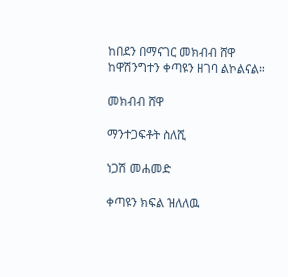ከበደን በማናገር መክብብ ሸዋ ከዋሽንግተን ቀጣዩን ዘገባ ልኮልናል።

መክብብ ሸዋ

ማንተጋፍቶት ስለሺ

ነጋሽ መሐመድ

ቀጣዩን ክፍል ዝለለዉ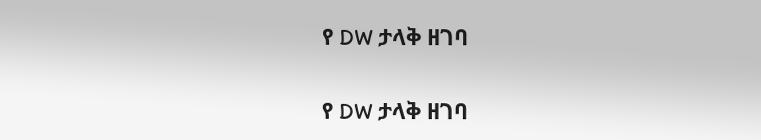የ DW ታላቅ ዘገባ

የ DW ታላቅ ዘገባ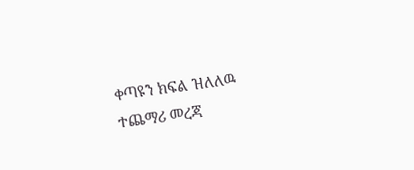ቀጣዩን ክፍል ዝለለዉ ተጨማሪ መረጃ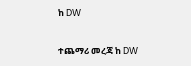ከ DW

ተጨማሪ መረጃ ከ DW